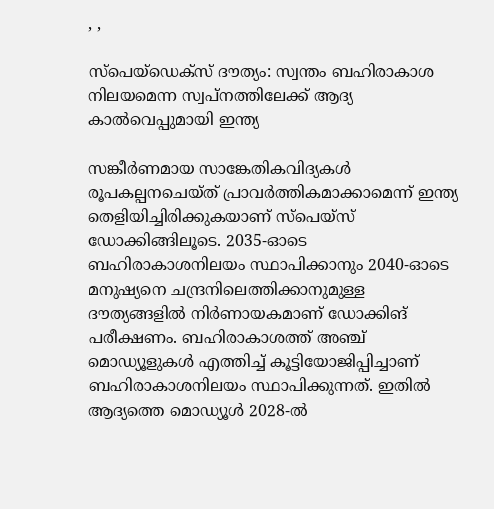, ,

സ്പെയ്ഡെക്‌സ് ദൗത്യം: സ്വന്തം ബഹിരാകാശ നിലയമെന്ന സ്വപ്‌നത്തിലേക്ക് ആദ്യ കാല്‍വെപ്പുമായി ഇന്ത്യ

സങ്കീർണമായ സാങ്കേതികവിദ്യകള്‍ രൂപകല്പനചെയ്ത് പ്രാവർത്തികമാക്കാമെന്ന് ഇന്ത്യ തെളിയിച്ചിരിക്കുകയാണ് സ്പെയ്സ് ഡോക്കിങ്ങിലൂടെ. 2035-ഓടെ ബഹിരാകാശനിലയം സ്ഥാപിക്കാനും 2040-ഓടെ മനുഷ്യനെ ചന്ദ്രനിലെത്തിക്കാനുമുള്ള ദൗത്യങ്ങളില്‍ നിർണായകമാണ് ഡോക്കിങ് പരീക്ഷണം. ബഹിരാകാശത്ത് അഞ്ച് മൊഡ്യൂളുകള്‍ എത്തിച്ച്‌ കൂട്ടിയോജിപ്പിച്ചാണ് ബഹിരാകാശനിലയം സ്ഥാപിക്കുന്നത്. ഇതില്‍ ആദ്യത്തെ മൊഡ്യൂള്‍ 2028-ല്‍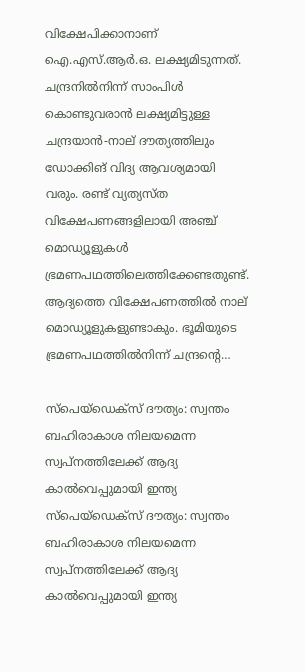വിക്ഷേപിക്കാനാണ് ഐ.എസ്.ആർ.ഒ. ലക്ഷ്യമിടുന്നത്. ചന്ദ്രനില്‍നിന്ന് സാംപിള്‍ കൊണ്ടുവരാൻ ലക്ഷ്യമിട്ടുള്ള ചന്ദ്രയാൻ-നാല് ദൗത്യത്തിലും ഡോക്കിങ് വിദ്യ ആവശ്യമായി വരും. രണ്ട് വ്യത്യസ്ത വിക്ഷേപണങ്ങളിലായി അഞ്ച് മൊഡ്യൂളുകള്‍ ഭ്രമണപഥത്തിലെത്തിക്കേണ്ടതുണ്ട്. ആദ്യത്തെ വിക്ഷേപണത്തില്‍ നാല് മൊഡ്യൂളുകളുണ്ടാകും. ഭൂമിയുടെ ഭ്രമണപഥത്തില്‍നിന്ന് ചന്ദ്രന്റെ…

സ്പെയ്ഡെക്‌സ് ദൗത്യം: സ്വന്തം ബഹിരാകാശ നിലയമെന്ന സ്വപ്‌നത്തിലേക്ക് ആദ്യ കാല്‍വെപ്പുമായി ഇന്ത്യ
സ്പെയ്ഡെക്‌സ് ദൗത്യം: സ്വന്തം ബഹിരാകാശ നിലയമെന്ന സ്വപ്‌നത്തിലേക്ക് ആദ്യ കാല്‍വെപ്പുമായി ഇന്ത്യ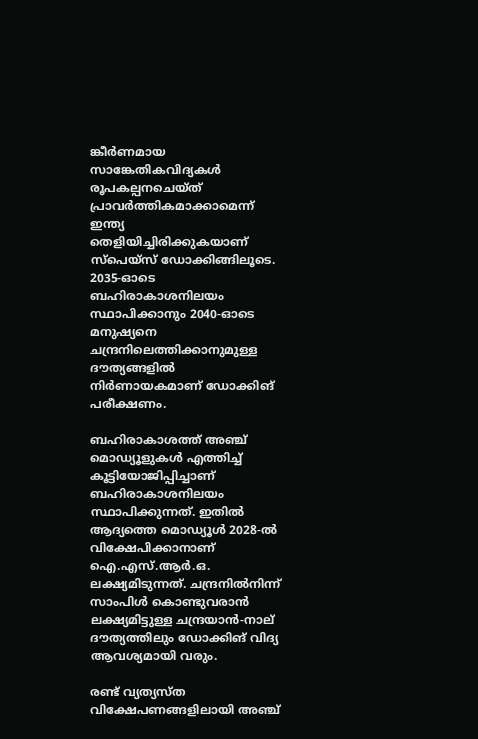ങ്കീർണമായ സാങ്കേതികവിദ്യകള്‍ രൂപകല്പനചെയ്ത് പ്രാവർത്തികമാക്കാമെന്ന് ഇന്ത്യ തെളിയിച്ചിരിക്കുകയാണ് സ്പെയ്സ് ഡോക്കിങ്ങിലൂടെ. 2035-ഓടെ ബഹിരാകാശനിലയം സ്ഥാപിക്കാനും 2040-ഓടെ മനുഷ്യനെ ചന്ദ്രനിലെത്തിക്കാനുമുള്ള ദൗത്യങ്ങളില്‍ നിർണായകമാണ് ഡോക്കിങ് പരീക്ഷണം.

ബഹിരാകാശത്ത് അഞ്ച് മൊഡ്യൂളുകള്‍ എത്തിച്ച്‌ കൂട്ടിയോജിപ്പിച്ചാണ് ബഹിരാകാശനിലയം സ്ഥാപിക്കുന്നത്. ഇതില്‍ ആദ്യത്തെ മൊഡ്യൂള്‍ 2028-ല്‍ വിക്ഷേപിക്കാനാണ് ഐ.എസ്.ആർ.ഒ. ലക്ഷ്യമിടുന്നത്. ചന്ദ്രനില്‍നിന്ന് സാംപിള്‍ കൊണ്ടുവരാൻ ലക്ഷ്യമിട്ടുള്ള ചന്ദ്രയാൻ-നാല് ദൗത്യത്തിലും ഡോക്കിങ് വിദ്യ ആവശ്യമായി വരും.

രണ്ട് വ്യത്യസ്ത വിക്ഷേപണങ്ങളിലായി അഞ്ച്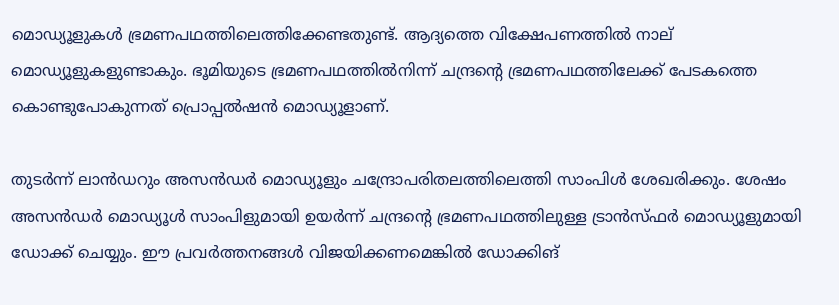മൊഡ്യൂളുകള്‍ ഭ്രമണപഥത്തിലെത്തിക്കേണ്ടതുണ്ട്. ആദ്യത്തെ വിക്ഷേപണത്തില്‍ നാല് മൊഡ്യൂളുകളുണ്ടാകും. ഭൂമിയുടെ ഭ്രമണപഥത്തില്‍നിന്ന് ചന്ദ്രന്റെ ഭ്രമണപഥത്തിലേക്ക് പേടകത്തെ കൊണ്ടുപോകുന്നത് പ്രൊപ്പല്‍ഷൻ മൊഡ്യൂളാണ്.

തുടർന്ന് ലാൻഡറും അസൻഡർ മൊഡ്യൂളും ചന്ദ്രോപരിതലത്തിലെത്തി സാംപിള്‍ ശേഖരിക്കും. ശേഷം അസൻഡർ മൊഡ്യൂള്‍ സാംപിളുമായി ഉയർന്ന് ചന്ദ്രന്റെ ഭ്രമണപഥത്തിലുള്ള ട്രാൻസ്ഫർ മൊഡ്യൂളുമായി ഡോക്ക് ചെയ്യും. ഈ പ്രവർത്തനങ്ങള്‍ വിജയിക്കണമെങ്കില്‍ ഡോക്കിങ്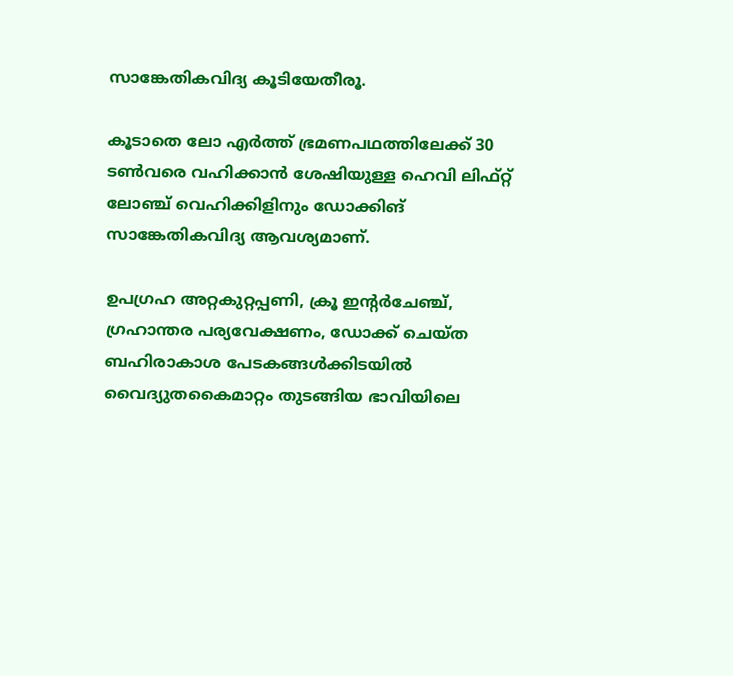സാങ്കേതികവിദ്യ കൂടിയേതീരൂ.

കൂടാതെ ലോ എർത്ത് ഭ്രമണപഥത്തിലേക്ക് 30 ടണ്‍വരെ വഹിക്കാൻ ശേഷിയുള്ള ഹെവി ലിഫ്റ്റ് ലോഞ്ച് വെഹിക്കിളിനും ഡോക്കിങ് സാങ്കേതികവിദ്യ ആവശ്യമാണ്.

ഉപഗ്രഹ അറ്റകുറ്റപ്പണി, ക്രൂ ഇന്റർചേഞ്ച്, ഗ്രഹാന്തര പര്യവേക്ഷണം, ഡോക്ക് ചെയ്ത ബഹിരാകാശ പേടകങ്ങള്‍ക്കിടയില്‍ വൈദ്യുതകൈമാറ്റം തുടങ്ങിയ ഭാവിയിലെ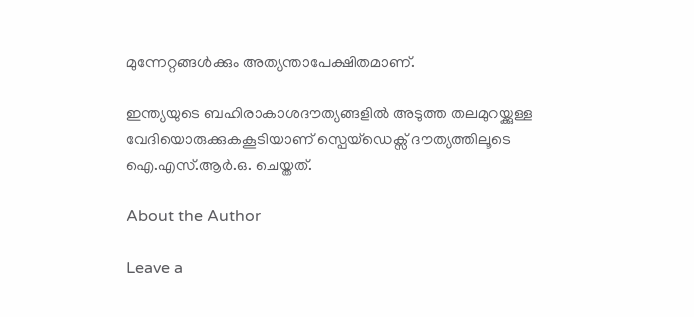മുന്നേറ്റങ്ങള്‍ക്കും അത്യന്താപേക്ഷിതമാണ്.

ഇന്ത്യയുടെ ബഹിരാകാശദൗത്യങ്ങളില്‍ അടുത്ത തലമുറയ്ക്കുള്ള വേദിയൊരുക്കുകകൂടിയാണ് സ്പെയ്ഡെക്സ് ദൗത്യത്തിലൂടെ ഐ.എസ്.ആർ.ഒ. ചെയ്തത്.

About the Author

Leave a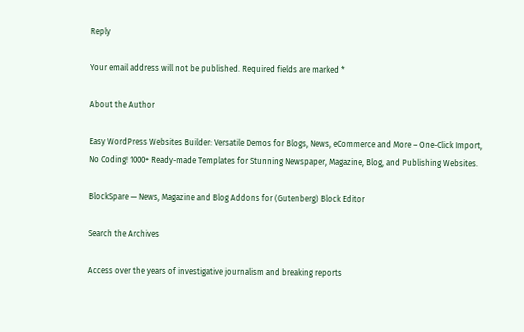Reply

Your email address will not be published. Required fields are marked *

About the Author

Easy WordPress Websites Builder: Versatile Demos for Blogs, News, eCommerce and More – One-Click Import, No Coding! 1000+ Ready-made Templates for Stunning Newspaper, Magazine, Blog, and Publishing Websites.

BlockSpare — News, Magazine and Blog Addons for (Gutenberg) Block Editor

Search the Archives

Access over the years of investigative journalism and breaking reports